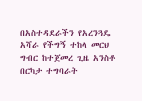በአስተዳደራችን የአረንጓዴ አሻራ የችግኝ ተከላ መርህ ግብር ከተጀመረ ጊዜ አንስቶ በርካታ ተግባራት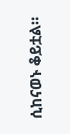ሲከናወኑ ቆይቷል።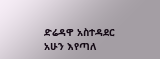ድሬዳዋ አስተዳደር አሁን እየጣለ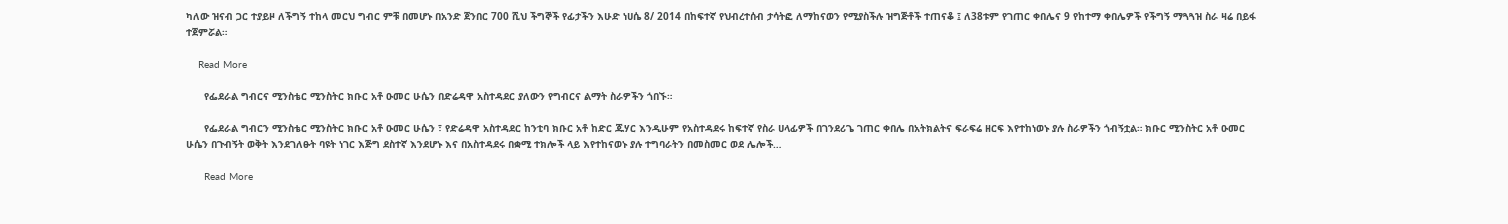ካለው ዝናብ ጋር ተያይዞ ለችግኝ ተከላ መርህ ግብር ምቹ በመሆኑ በአንድ ጀንበር 700 ሺህ ችግኞች የፊታችን እሁድ ነሀሴ 8/ 2014 በከፍተኛ የህብረተሰብ ታሳትፎ ለማከናወን የሚያስችሉ ዝግጅቶች ተጠናቆ ፤ ለ38ቱም የገጠር ቀበሌና 9 የከተማ ቀበሌዎች የችግኝ ማጓጓዝ ስራ ዛሬ በይፋ ተጀምሯል።

    Read More

      የፌደራል ግብርና ሚንስቴር ሚንስትር ክቡር አቶ ዑመር ሁሴን በድሬዳዋ አስተዳደር ያለውን የግብርና ልማት ስራዎችን ጎበኙ።

      የፌደራል ግብርን ሚንስቴር ሚንስትር ክቡር አቶ ዑመር ሁሴን ፣ የድሬዳዋ አስተዳደር ከንቲባ ክቡር አቶ ከድር ጁሃር እንዲሁም የአስተዳደሩ ከፍተኛ የስራ ሀላፊዎች በገንደሪጌ ገጠር ቀበሌ በአትክልትና ፍራፍሬ ዘርፍ እየተከነወኑ ያሉ ስራዎችን ጎብኝቷል። ክቡር ሚንስትር አቶ ዑመር ሁሴን በጉብኝት ወቅት እንደገለፁት ባዩት ነገር እጅግ ደስተኛ እንደሆኑ እና በአስተዳደሩ በቋሚ ተክሎች ላይ እየተከናወኑ ያሉ ተግባራትን በመስመር ወደ ሌሎች…

      Read More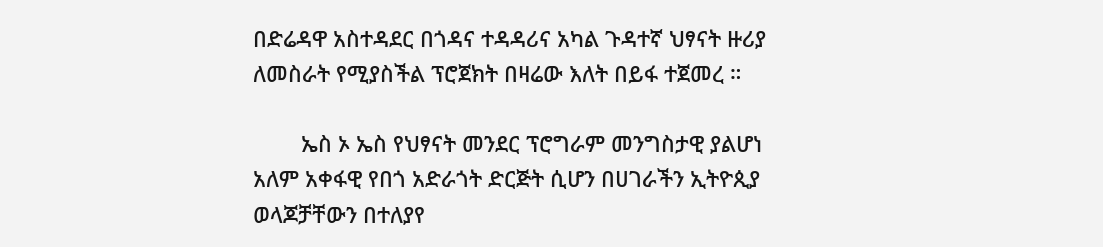በድሬዳዋ አስተዳደር በጎዳና ተዳዳሪና አካል ጉዳተኛ ህፃናት ዙሪያ ለመስራት የሚያስችል ፕሮጀክት በዛሬው እለት በይፋ ተጀመረ ።

        ኤስ ኦ ኤስ የህፃናት መንደር ፕሮግራም መንግስታዊ ያልሆነ አለም አቀፋዊ የበጎ አድራጎት ድርጅት ሲሆን በሀገራችን ኢትዮጲያ ወላጆቻቸውን በተለያየ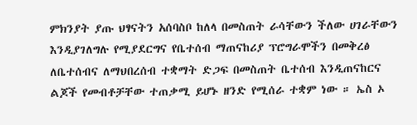ምክንያት ያጡ ህፃናትን አሰባስቦ ከለላ በመስጠት ራሳቸውን ችለው ሀገራቸውን እንዲያገለግሉ የሚያደርግና የቤተሰብ ማጠናከሪያ ፕሮግራሞችን በመቅረፅ ለቤተሰብና ለማህበረሰብ ተቋማት ድጋፍ በመስጠት ቤተሰብ እንዲጠናከርና ልጆች የመብቶቻቸው ተጠቃሚ ይሆኑ ዘንድ የሚሰራ ተቋም ነው ። ኤስ ኦ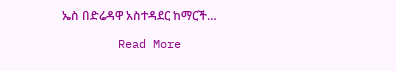ኤስ በድሬዳዋ አስተዳደር ከማርች…

        Read More